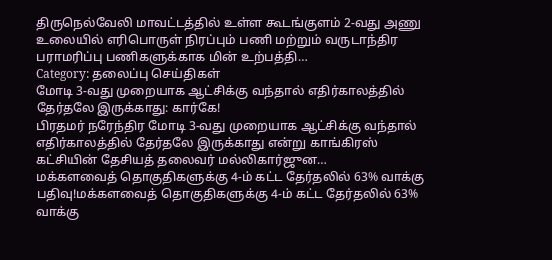திருநெல்வேலி மாவட்டத்தில் உள்ள கூடங்குளம் 2-வது அணு உலையில் எரிபொருள் நிரப்பும் பணி மற்றும் வருடாந்திர பராமரிப்பு பணிகளுக்காக மின் உற்பத்தி…
Category: தலைப்பு செய்திகள்
மோடி 3-வது முறையாக ஆட்சிக்கு வந்தால் எதிர்காலத்தில் தேர்தலே இருக்காது: கார்கே!
பிரதமர் நரேந்திர மோடி 3-வது முறையாக ஆட்சிக்கு வந்தால் எதிர்காலத்தில் தேர்தலே இருக்காது என்று காங்கிரஸ் கட்சியின் தேசியத் தலைவர் மல்லிகார்ஜுன…
மக்களவைத் தொகுதிகளுக்கு 4-ம் கட்ட தேர்தலில் 63% வாக்கு பதிவு!மக்களவைத் தொகுதிகளுக்கு 4-ம் கட்ட தேர்தலில் 63% வாக்கு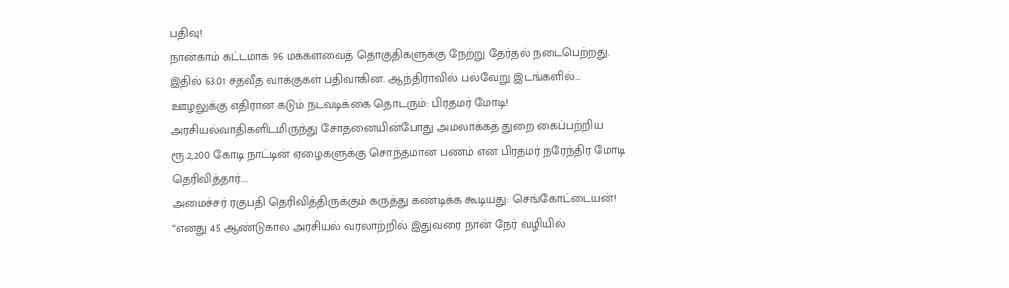பதிவு!
நான்காம் கட்டமாக 96 மக்களவைத் தொகுதிகளுக்கு நேற்று தேர்தல் நடைபெற்றது. இதில் 63.01 சதவீத வாக்குகள் பதிவாகின. ஆந்திராவில் பல்வேறு இடங்களில்…
ஊழலுக்கு எதிரான கடும் நடவடிக்கை தொடரும்: பிரதமர் மோடி!
அரசியல்வாதிகளிடமிருந்து சோதனையின்போது அமலாக்கத் துறை கைப்பற்றிய ரூ.2,200 கோடி நாட்டின் ஏழைகளுக்கு சொந்தமான பணம் என பிரதமர் நரேந்திர மோடி தெரிவித்தார்.…
அமைச்சர் ரகுபதி தெரிவித்திருக்கும் கருத்து கண்டிக்க கூடியது: செங்கோட்டையன்!
“எனது 45 ஆண்டுகால அரசியல் வரலாற்றில் இதுவரை நான் நேர் வழியில்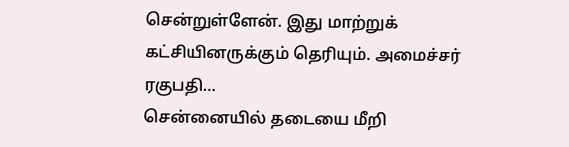சென்றுள்ளேன். இது மாற்றுக் கட்சியினருக்கும் தெரியும். அமைச்சர் ரகுபதி…
சென்னையில் தடையை மீறி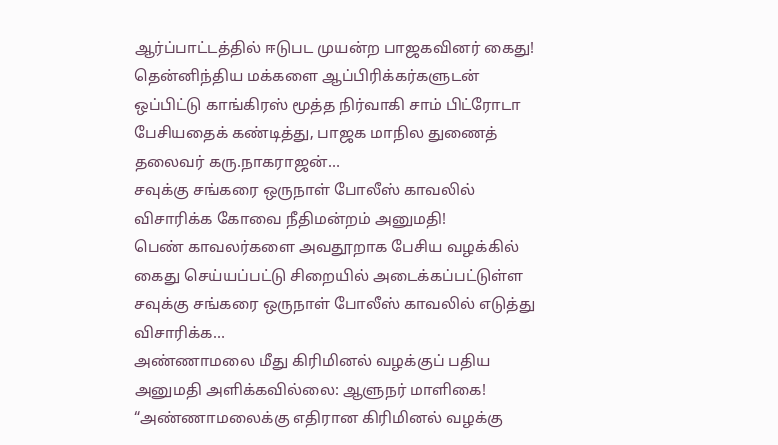ஆர்ப்பாட்டத்தில் ஈடுபட முயன்ற பாஜகவினர் கைது!
தென்னிந்திய மக்களை ஆப்பிரிக்கர்களுடன் ஒப்பிட்டு காங்கிரஸ் மூத்த நிர்வாகி சாம் பிட்ரோடா பேசியதைக் கண்டித்து, பாஜக மாநில துணைத் தலைவர் கரு.நாகராஜன்…
சவுக்கு சங்கரை ஒருநாள் போலீஸ் காவலில் விசாரிக்க கோவை நீதிமன்றம் அனுமதி!
பெண் காவலர்களை அவதூறாக பேசிய வழக்கில் கைது செய்யப்பட்டு சிறையில் அடைக்கப்பட்டுள்ள சவுக்கு சங்கரை ஒருநாள் போலீஸ் காவலில் எடுத்து விசாரிக்க…
அண்ணாமலை மீது கிரிமினல் வழக்குப் பதிய அனுமதி அளிக்கவில்லை: ஆளுநர் மாளிகை!
“அண்ணாமலைக்கு எதிரான கிரிமினல் வழக்கு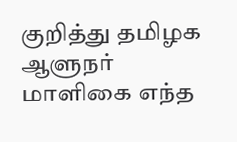குறித்து தமிழக ஆளுநர் மாளிகை எந்த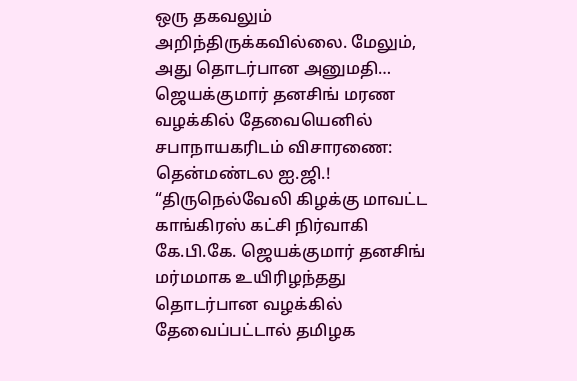ஒரு தகவலும் அறிந்திருக்கவில்லை. மேலும், அது தொடர்பான அனுமதி…
ஜெயக்குமார் தனசிங் மரண வழக்கில் தேவையெனில் சபாநாயகரிடம் விசாரணை: தென்மண்டல ஐ.ஜி.!
“திருநெல்வேலி கிழக்கு மாவட்ட காங்கிரஸ் கட்சி நிர்வாகி கே.பி.கே. ஜெயக்குமார் தனசிங் மர்மமாக உயிரிழந்தது தொடர்பான வழக்கில் தேவைப்பட்டால் தமிழக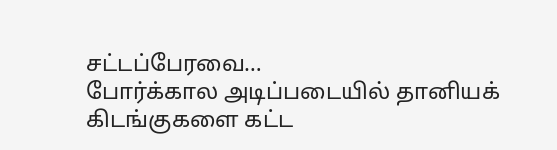சட்டப்பேரவை…
போர்க்கால அடிப்படையில் தானியக் கிடங்குகளை கட்ட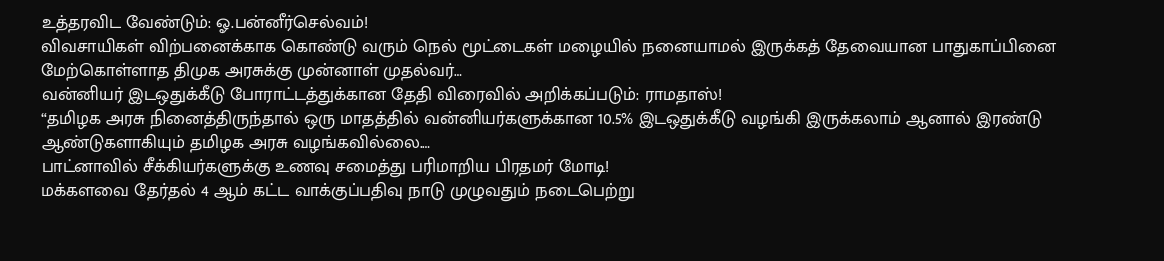உத்தரவிட வேண்டும்: ஓ.பன்னீர்செல்வம்!
விவசாயிகள் விற்பனைக்காக கொண்டு வரும் நெல் மூட்டைகள் மழையில் நனையாமல் இருக்கத் தேவையான பாதுகாப்பினை மேற்கொள்ளாத திமுக அரசுக்கு முன்னாள் முதல்வர்…
வன்னியர் இடஒதுக்கீடு போராட்டத்துக்கான தேதி விரைவில் அறிக்கப்படும்: ராமதாஸ்!
“தமிழக அரசு நினைத்திருந்தால் ஒரு மாதத்தில் வன்னியர்களுக்கான 10.5% இடஒதுக்கீடு வழங்கி இருக்கலாம் ஆனால் இரண்டு ஆண்டுகளாகியும் தமிழக அரசு வழங்கவில்லை.…
பாட்னாவில் சீக்கியர்களுக்கு உணவு சமைத்து பரிமாறிய பிரதமர் மோடி!
மக்களவை தேர்தல் 4 ஆம் கட்ட வாக்குப்பதிவு நாடு முழுவதும் நடைபெற்று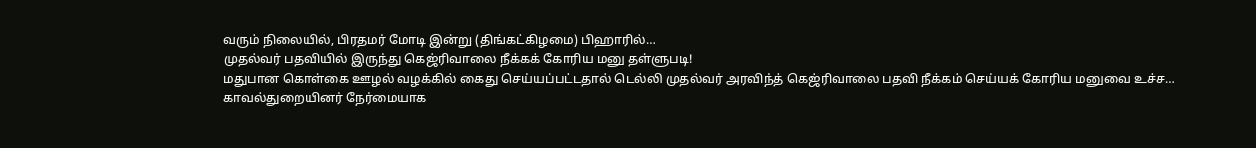வரும் நிலையில், பிரதமர் மோடி இன்று (திங்கட்கிழமை) பிஹாரில்…
முதல்வர் பதவியில் இருந்து கெஜ்ரிவாலை நீக்கக் கோரிய மனு தள்ளுபடி!
மதுபான கொள்கை ஊழல் வழக்கில் கைது செய்யப்பட்டதால் டெல்லி முதல்வர் அரவிந்த் கெஜ்ரிவாலை பதவி நீக்கம் செய்யக் கோரிய மனுவை உச்ச…
காவல்துறையினர் நேர்மையாக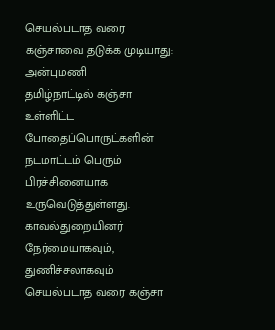செயல்படாத வரை கஞ்சாவை தடுக்க முடியாது: அன்புமணி
தமிழ்நாட்டில் கஞ்சா உள்ளிட்ட போதைப்பொருட்களின் நடமாட்டம் பெரும் பிரச்சினையாக உருவெடுத்துள்ளது. காவல்துறையினர் நேர்மையாகவும், துணிச்சலாகவும் செயல்படாத வரை கஞ்சா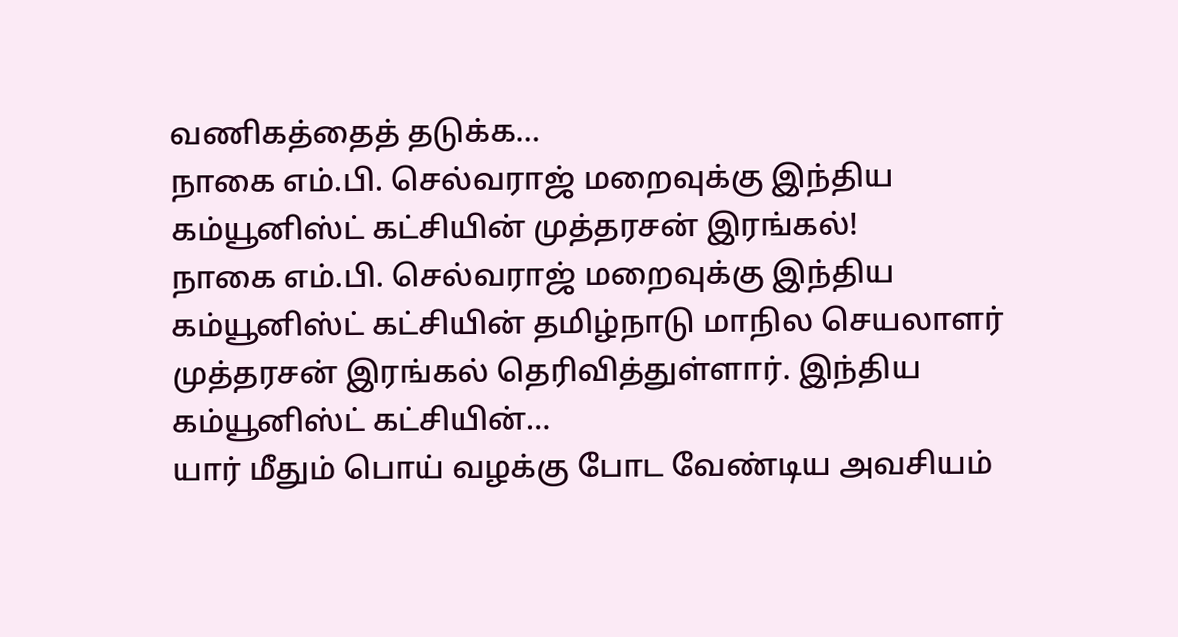வணிகத்தைத் தடுக்க…
நாகை எம்.பி. செல்வராஜ் மறைவுக்கு இந்திய கம்யூனிஸ்ட் கட்சியின் முத்தரசன் இரங்கல்!
நாகை எம்.பி. செல்வராஜ் மறைவுக்கு இந்திய கம்யூனிஸ்ட் கட்சியின் தமிழ்நாடு மாநில செயலாளர் முத்தரசன் இரங்கல் தெரிவித்துள்ளார். இந்திய கம்யூனிஸ்ட் கட்சியின்…
யார் மீதும் பொய் வழக்கு போட வேண்டிய அவசியம்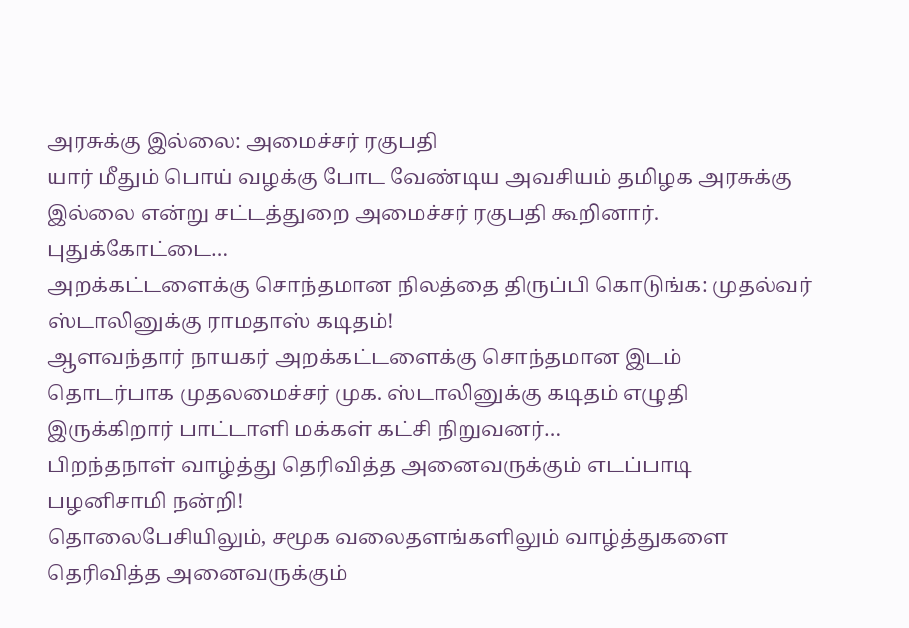அரசுக்கு இல்லை: அமைச்சர் ரகுபதி
யார் மீதும் பொய் வழக்கு போட வேண்டிய அவசியம் தமிழக அரசுக்கு இல்லை என்று சட்டத்துறை அமைச்சர் ரகுபதி கூறினார். புதுக்கோட்டை…
அறக்கட்டளைக்கு சொந்தமான நிலத்தை திருப்பி கொடுங்க: முதல்வர் ஸ்டாலினுக்கு ராமதாஸ் கடிதம்!
ஆளவந்தார் நாயகர் அறக்கட்டளைக்கு சொந்தமான இடம் தொடர்பாக முதலமைச்சர் முக. ஸ்டாலினுக்கு கடிதம் எழுதி இருக்கிறார் பாட்டாளி மக்கள் கட்சி நிறுவனர்…
பிறந்தநாள் வாழ்த்து தெரிவித்த அனைவருக்கும் எடப்பாடி பழனிசாமி நன்றி!
தொலைபேசியிலும், சமூக வலைதளங்களிலும் வாழ்த்துகளை தெரிவித்த அனைவருக்கும்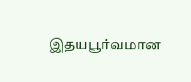இதயபூர்வமான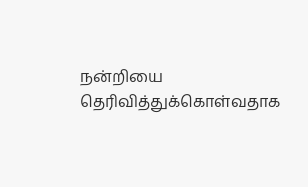நன்றியை தெரிவித்துக்கொள்வதாக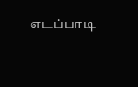எடப்பாடி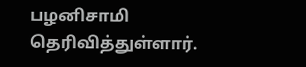பழனிசாமி தெரிவித்துள்ளார்.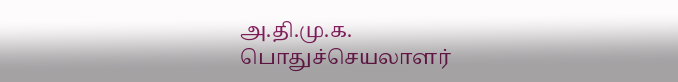அ.தி.மு.க. பொதுச்செயலாளர்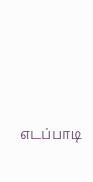எடப்பாடி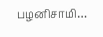பழனிசாமி…